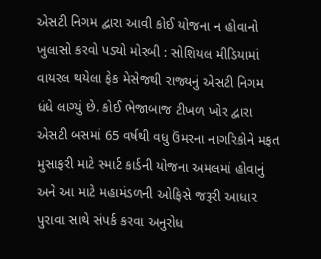એસટી નિગમ દ્વારા આવી કોઈ યોજના ન હોવાનો ખુલાસો કરવો પડ્યો મોરબી : સોશિયલ મીડિયામાં વાયરલ થયેલા ફેક મેસેજથી રાજ્યનું એસટી નિગમ ધંધે લાગ્યું છે. કોઈ ભેજાબાજ ટીખળ ખોર દ્વારા એસટી બસમાં 65 વર્ષથી વધુ ઉંમરના નાગરિકોને મફત મુસાફરી માટે સ્માર્ટ કાર્ડની યોજના અમલમાં હોવાનું અને આ માટે મહામંડળની ઓફિસે જરૂરી આધાર પુરાવા સાથે સંપર્ક કરવા અનુરોધ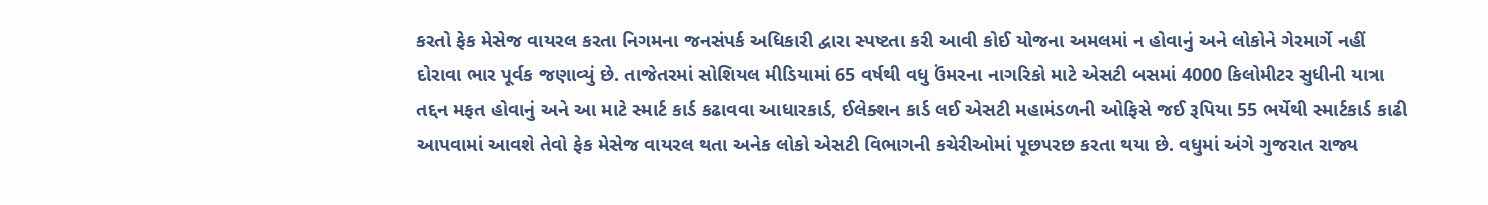કરતો ફેક મેસેજ વાયરલ કરતા નિગમના જનસંપર્ક અધિકારી દ્વારા સ્પષ્ટતા કરી આવી કોઈ યોજના અમલમાં ન હોવાનું અને લોકોને ગેરમાર્ગે નહીં દોરાવા ભાર પૂર્વક જણાવ્યું છે. તાજેતરમાં સોશિયલ મીડિયામાં 65 વર્ષથી વધુ ઉંમરના નાગરિકો માટે એસટી બસમાં 4000 કિલોમીટર સુધીની યાત્રા તદ્દન મફત હોવાનું અને આ માટે સ્માર્ટ કાર્ડ કઢાવવા આધારકાર્ડ, ઈલેક્શન કાર્ડ લઈ એસટી મહામંડળની ઓફિસે જઈ રૂપિયા 55 ભર્યેથી સ્માર્ટકાર્ડ કાઢી આપવામાં આવશે તેવો ફેક મેસેજ વાયરલ થતા અનેક લોકો એસટી વિભાગની કચેરીઓમાં પૂછપરછ કરતા થયા છે. વધુમાં અંગે ગુજરાત રાજ્ય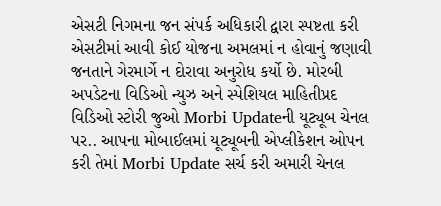એસટી નિગમના જન સંપર્ક અધિકારી દ્વારા સ્પષ્ટતા કરી એસટીમાં આવી કોઈ યોજના અમલમાં ન હોવાનું જણાવી જનતાને ગેરમાર્ગે ન દોરાવા અનુરોધ કર્યો છે. મોરબી અપડેટના વિડિઓ ન્યુઝ અને સ્પેશિયલ માહિતીપ્રદ વિડિઓ સ્ટોરી જુઓ Morbi Updateની યૂટ્યૂબ ચેનલ પર.. આપના મોબાઈલમાં યૂટ્યૂબની એપ્લીકેશન ઓપન કરી તેમાં Morbi Update સર્ચ કરી અમારી ચેનલ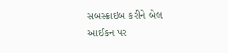સબસ્ક્રાઇબ કરીને બેલ આઈકન પર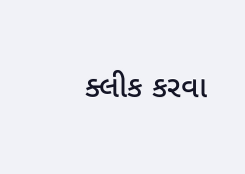ક્લીક કરવા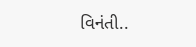વિનંતી..